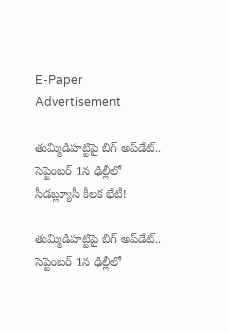E-Paper
Advertisement

తుమ్మిడిహట్టిపై బిగ్ అప్‌డేట్.. సెప్టెంబర్ 1న ఢిల్లీలో సీడబ్ల్యూసీ కీలక భేటీ!

తుమ్మిడిహట్టిపై బిగ్ అప్‌డేట్.. సెప్టెంబర్ 1న ఢిల్లీలో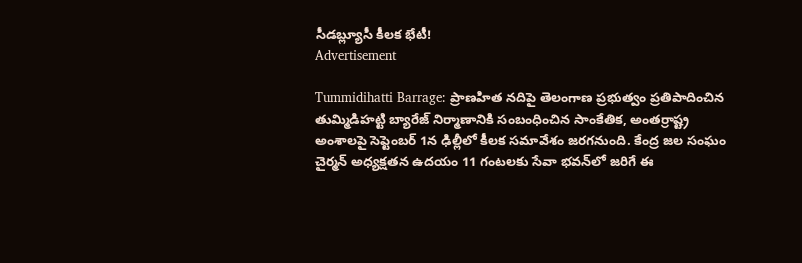సీడబ్ల్యూసీ కీలక భేటీ!
Advertisement

Tummidihatti Barrage: ప్రాణహిత నదిపై తెలంగాణ ప్రభుత్వం ప్రతిపాదించిన తుమ్మిడిహట్టి బ్యారేజ్‌ నిర్మాణానికి సంబంధించిన సాంకేతిక, అంతర్రాష్ట్ర అంశాలపై సెప్టెంబర్‌ 1న ఢిల్లీలో కీలక సమావేశం జరగనుంది. కేంద్ర జల సంఘం చైర్మన్‌ అధ్యక్షతన ఉదయం 11 గంటలకు సేవా భవన్‌లో జరిగే ఈ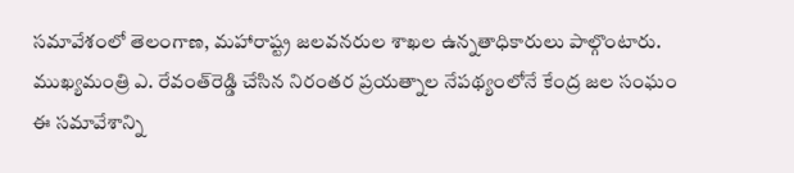సమావేశంలో తెలంగాణ, మహారాష్ట్ర జలవనరుల శాఖల ఉన్నతాధికారులు పాల్గొంటారు. ముఖ్యమంత్రి ఎ. రేవంత్‌రెడ్డి చేసిన నిరంతర ప్రయత్నాల నేపథ్యంలోనే కేంద్ర జల సంఘం ఈ సమావేశాన్ని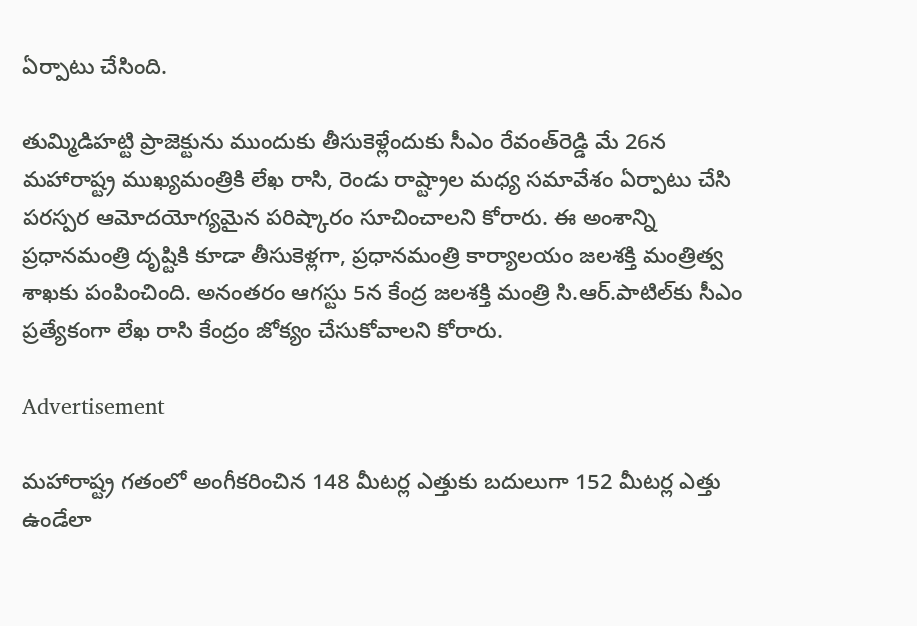ఏర్పాటు చేసింది.

తుమ్మిడిహట్టి ప్రాజెక్టును ముందుకు తీసుకెళ్లేందుకు సీఎం రేవంత్‌రెడ్డి మే 26న మహారాష్ట్ర ముఖ్యమంత్రికి లేఖ రాసి, రెండు రాష్ట్రాల మధ్య సమావేశం ఏర్పాటు చేసి పరస్పర ఆమోదయోగ్యమైన పరిష్కారం సూచించాలని కోరారు. ఈ అంశాన్ని ప్రధానమంత్రి దృష్టికి కూడా తీసుకెళ్లగా, ప్రధానమంత్రి కార్యాలయం జలశక్తి మంత్రిత్వ శాఖకు పంపించింది. అనంతరం ఆగస్టు 5న కేంద్ర జలశక్తి మంత్రి సి.ఆర్‌.పాటిల్‌కు సీఎం ప్రత్యేకంగా లేఖ రాసి కేంద్రం జోక్యం చేసుకోవాలని కోరారు.

Advertisement

మహారాష్ట్ర గతంలో అంగీకరించిన 148 మీటర్ల ఎత్తుకు బదులుగా 152 మీటర్ల ఎత్తు ఉండేలా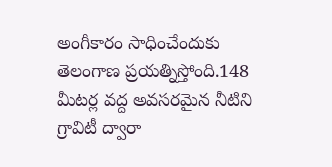అంగీకారం సాధించేందుకు తెలంగాణ ప్రయత్నిస్తోంది.148 మీటర్ల వద్ద అవసరమైన నీటిని గ్రావిటీ ద్వారా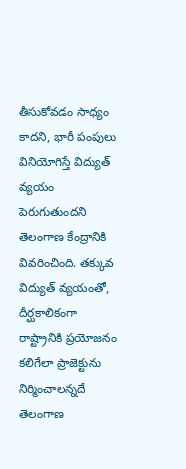తీసుకోవడం సాధ్యం కాదని, భారీ పంపులు వినియోగిస్తే విద్యుత్‌ వ్యయం పెరుగుతుందని తెలంగాణ కేంద్రానికి వివరించింది. తక్కువ విద్యుత్‌ వ్యయంతో, దీర్ఘకాలికంగా రాష్ట్రానికి ప్రయోజనం కలిగేలా ప్రాజెక్టును నిర్మించాలన్నదే తెలంగాణ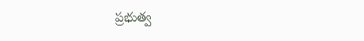ప్రభుత్వ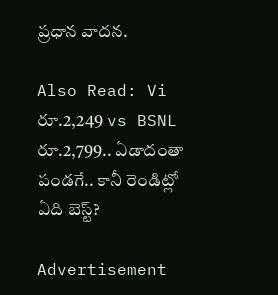ప్రధాన వాదన.

Also Read: Vi రూ.2,249 vs BSNL రూ.2,799.. ఏడాదంతా పండగే.. కానీ రెండిట్లో ఏది బెస్ట్?

Advertisement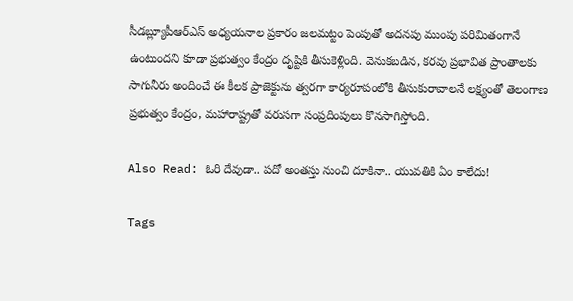సీడబ్ల్యూపీఆర్‌ఎస్‌ అధ్యయనాల ప్రకారం జలమట్టం పెంపుతో అదనపు ముంపు పరిమితంగానే ఉంటుందని కూడా ప్రభుత్వం కేంద్రం దృష్టికి తీసుకెళ్లింది. వెనుకబడిన, కరవు ప్రభావిత ప్రాంతాలకు సాగునీరు అందించే ఈ కీలక ప్రాజెక్టును త్వరగా కార్యరూపంలోకి తీసుకురావాలనే లక్ష్యంతో తెలంగాణ ప్రభుత్వం కేంద్రం, మహారాష్ట్రతో వరుసగా సంప్రదింపులు కొనసాగిస్తోంది.

Also Read: ఓరి దేవుడా.. పదో అంతస్తు నుంచి దూకినా.. యువతికి ఏం కాలేదు!

Tags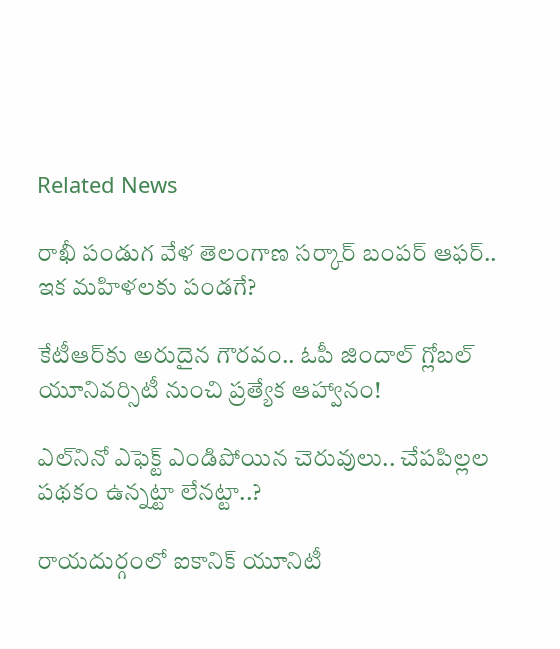Related News

రాఖీ పండుగ వేళ తెలంగాణ సర్కార్ బంపర్ ఆఫర్.. ఇక మహిళలకు పండగే?

కేటీఆర్‌కు అరుదైన గౌరవం.. ఓపీ జిందాల్ గ్లోబల్ యూనివర్సిటీ నుంచి ప్రత్యేక ఆహ్వానం!

ఎల్‌నినో ఎఫెక్ట్ ఎండిపోయిన చెరువులు.. చేపపిల్లల పథకం ఉన్నట్టా లేనట్టా..?

రాయదుర్గంలో ఐకానిక్ యూనిటీ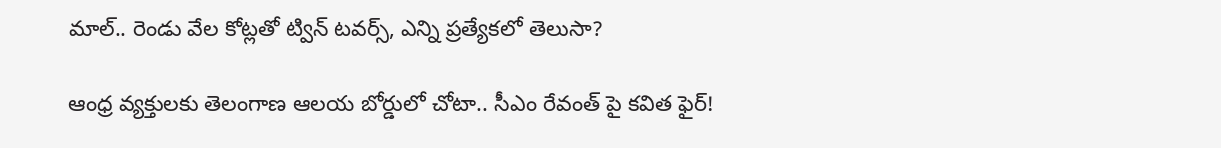మాల్‌.. రెండు వేల కోట్లతో ట్విన్ టవర్స్, ఎన్ని ప్రత్యేకలో తెలుసా?

ఆంధ్ర వ్యక్తులకు తెలంగాణ ఆలయ బోర్డులో చోటా.. సీఎం రేవంత్ పై కవిత ఫైర్!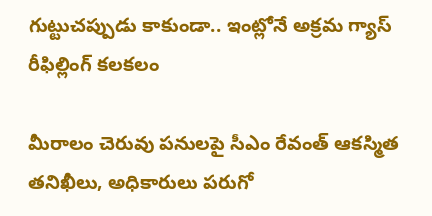గుట్టుచప్పుడు కాకుండా.. ఇంట్లోనే అక్రమ గ్యాస్ రీఫిల్లింగ్ కలకలం

మీరాలం చెరువు పనులపై సీఎం రేవంత్ ఆకస్మిత తనిఖీలు, అధికారులు పరుగో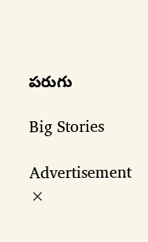పరుగు

Big Stories

Advertisement
×